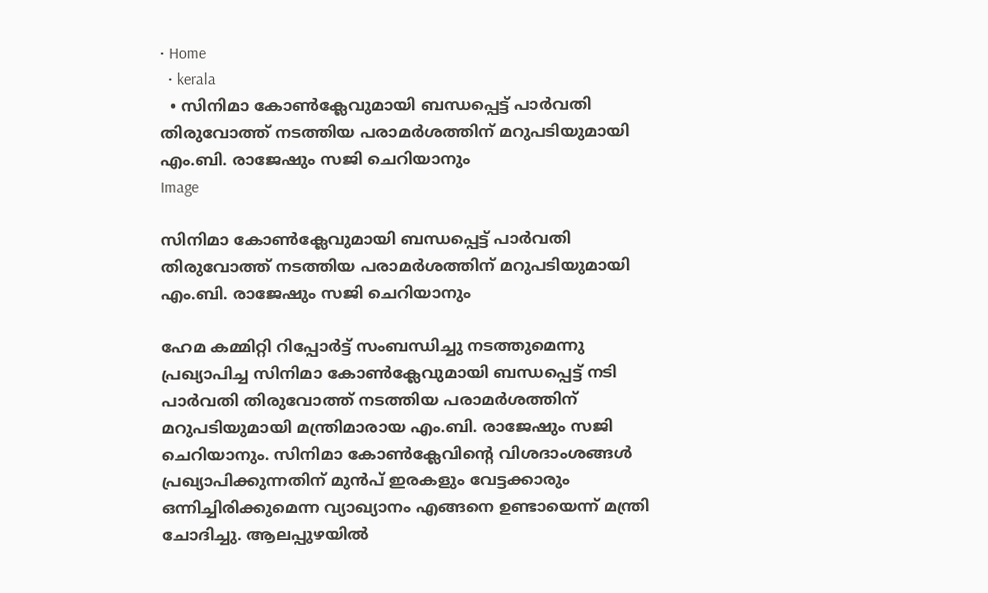• Home
  • kerala
  • സിനിമാ കോൺക്ലേവുമായി ബന്ധപ്പെട്ട് പാർവതി തിരുവോത്ത് നടത്തിയ പരാമർശത്തിന് മറുപടിയുമായി എം.ബി. രാജേഷും സജി ചെറിയാനും
Image

സിനിമാ കോൺക്ലേവുമായി ബന്ധപ്പെട്ട് പാർവതി തിരുവോത്ത് നടത്തിയ പരാമർശത്തിന് മറുപടിയുമായി എം.ബി. രാജേഷും സജി ചെറിയാനും

ഹേമ കമ്മിറ്റി റിപ്പോർട്ട് സംബന്ധിച്ചു നടത്തുമെന്നു പ്രഖ്യാപിച്ച സിനിമാ കോൺക്ലേവുമായി ബന്ധപ്പെട്ട് നടി പാർവതി തിരുവോത്ത് നടത്തിയ പരാമർശത്തിന് മറുപടിയുമായി മന്ത്രിമാരായ എം.ബി. രാജേഷും സജി ചെറിയാനും. സിനിമാ കോൺക്ലേവിന്റെ വിശദാംശങ്ങൾ പ്രഖ്യാപിക്കുന്നതിന് മുൻപ് ഇരകളും വേട്ടക്കാരും ഒന്നിച്ചിരിക്കുമെന്ന വ്യാഖ്യാനം എങ്ങനെ ഉണ്ടായെന്ന് മന്ത്രി ചോദിച്ചു. ആലപ്പുഴയിൽ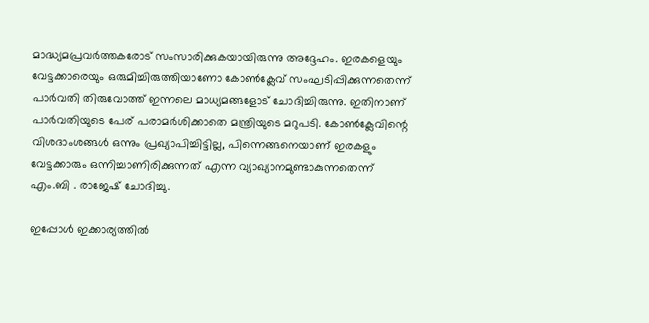മാദ്ധ്യമപ്രവർത്തകരോട് സംസാരിക്കുകയായിരുന്നു അദ്ദേഹം. ഇരകളെയും വേട്ടക്കാരെയും ഒരുമിച്ചിരുത്തിയാണോ കോൺക്ലേവ് സംഘടിപ്പിക്കുന്നതെന്ന് പാർവതി തിരുവോത്ത് ഇന്നലെ മാധ്യമങ്ങളോട് ചോദിച്ചിരുന്നു. ഇതിനാണ് പാർവതിയുടെ പേര് പരാമർശിക്കാതെ മന്ത്രിയുടെ മറുപടി. കോൺക്ലേവിന്റെ വിശദാംശങ്ങൾ ഒന്നും പ്രഖ്യാപിച്ചിട്ടില്ല, പിന്നെങ്ങനെയാണ് ഇരകളും വേട്ടക്കാരും ഒന്നിച്ചാണിരിക്കുന്നത് എന്ന വ്യാഖ്യാനമുണ്ടാകുന്നതെന്ന് എം.ബി . രാജേഷ് ചോദിച്ചു.

ഇപ്പോൾ ഇക്കാര്യത്തിൽ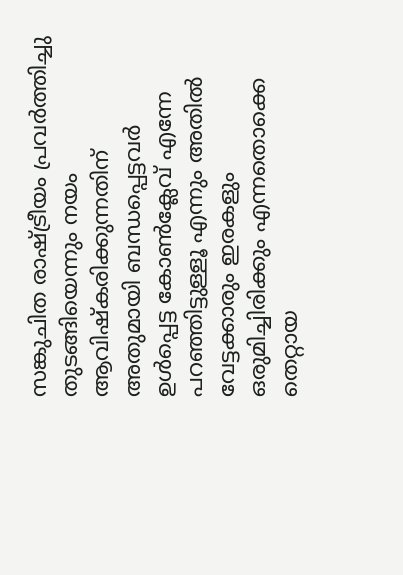സങ്കുചിത രാഷ്ട്രീയം പ്രവർത്തിച്ചു തുടങ്ങിയെന്നും നയം ആവിഷ്‌കരിക്കുന്നതിന് അതുമായി ബന്ധപ്പെട്ടവർ ഉൾപ്പെട്ട കോൺക്ലേവ് എന്നേ പറഞ്ഞിട്ടുള്ളൂ എന്നും അതിൽ വേട്ടക്കാരും ഇരകളും ഒരുമിച്ചിരിക്കും എന്നതൊക്കെ തെറ്റായ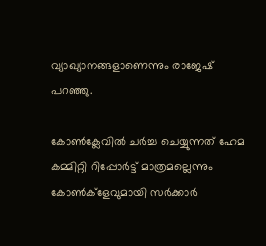വ്യാഖ്യാനങ്ങളാണെന്നും രാജേഷ് പറഞ്ഞു.

കോൺക്ലേവിൽ ചർച്ച ചെയ്യുന്നത് ഹേമ കമ്മിറ്റി റിപ്പോർട്ട് മാത്രമല്ലെന്നും കോൺക്ളേവുമായി സർക്കാർ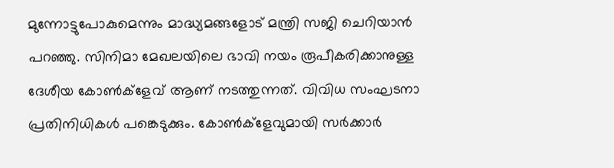മുന്നോട്ടുപോകുമെന്നും മാദ്ധ്യമങ്ങളോട് മന്ത്രി സജി ചെറിയാൻ പറഞ്ഞു. സിനിമാ മേഖലയിലെ ഭാവി നയം രൂപീകരിക്കാനുള്ള ദേശീയ കോൺക്ളേവ് ആണ് നടത്തുന്നത്. വിവിധ സംഘടനാ പ്രതിനിധികൾ പങ്കെടുക്കും. കോൺക്ളേവുമായി സർക്കാർ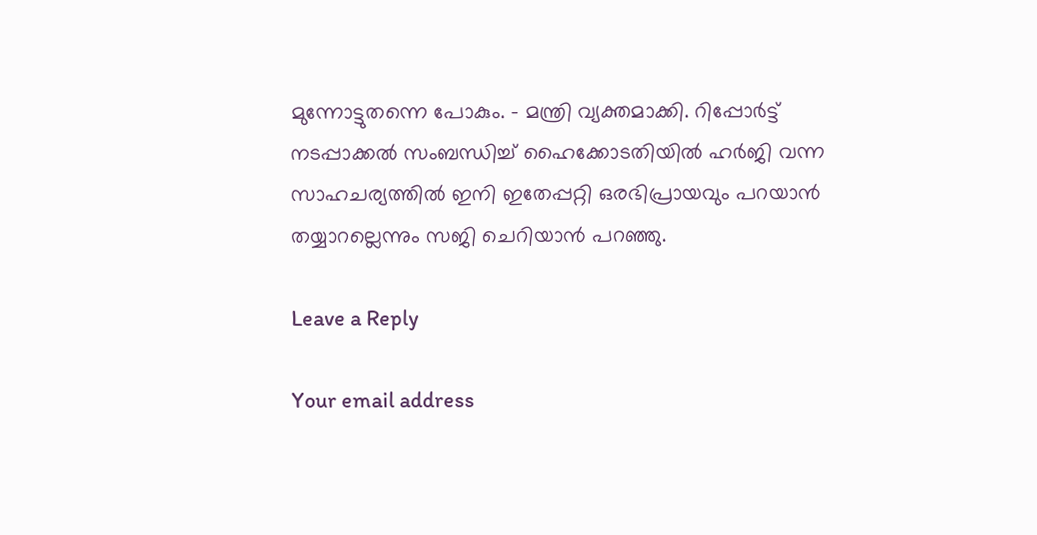മുന്നോട്ടുതന്നെ പോകും. – മന്ത്രി വ്യക്തമാക്കി. റിപ്പോര്‍ട്ട് നടപ്പാക്കല്‍ സംബന്ധിച്ച് ഹൈക്കോടതിയില്‍ ഹര്‍ജി വന്ന സാഹചര്യത്തില്‍ ഇനി ഇതേപ്പറ്റി ഒരഭിപ്രായവും പറയാന്‍ തയ്യാറല്ലെന്നും സജി ചെറിയാന്‍ പറഞ്ഞു.

Leave a Reply

Your email address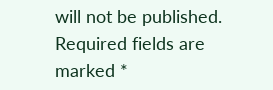will not be published. Required fields are marked *